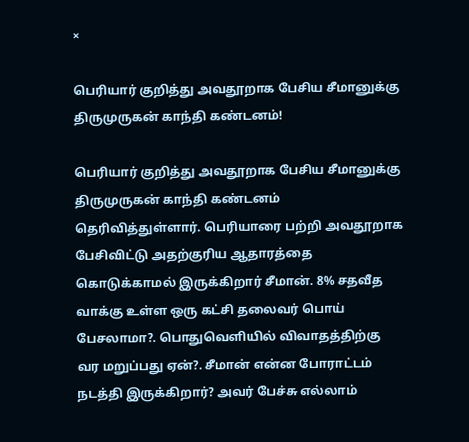×

பெரியார் குறித்து அவதூறாக பேசிய சீமானுக்கு திருமுருகன் காந்தி கண்டனம்!

பெரியார் குறித்து அவதூறாக பேசிய சீமானுக்கு திருமுருகன் காந்தி கண்டனம் தெரிவித்துள்ளார். பெரியாரை பற்றி அவதூறாக பேசிவிட்டு அதற்குரிய ஆதாரத்தை கொடுக்காமல் இருக்கிறார் சீமான். 8% சதவீத வாக்கு உள்ள ஒரு கட்சி தலைவர் பொய் பேசலாமா?. பொதுவெளியில் விவாதத்திற்கு வர மறுப்பது ஏன்?. சீமான் என்ன போராட்டம் நடத்தி இருக்கிறார்? அவர் பேச்சு எல்லாம்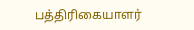பத்திரிகையாளர்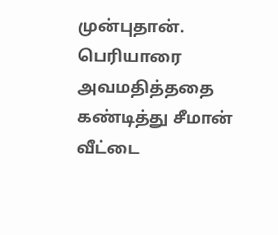முன்புதான். பெரியாரை அவமதித்ததை கண்டித்து சீமான் வீட்டை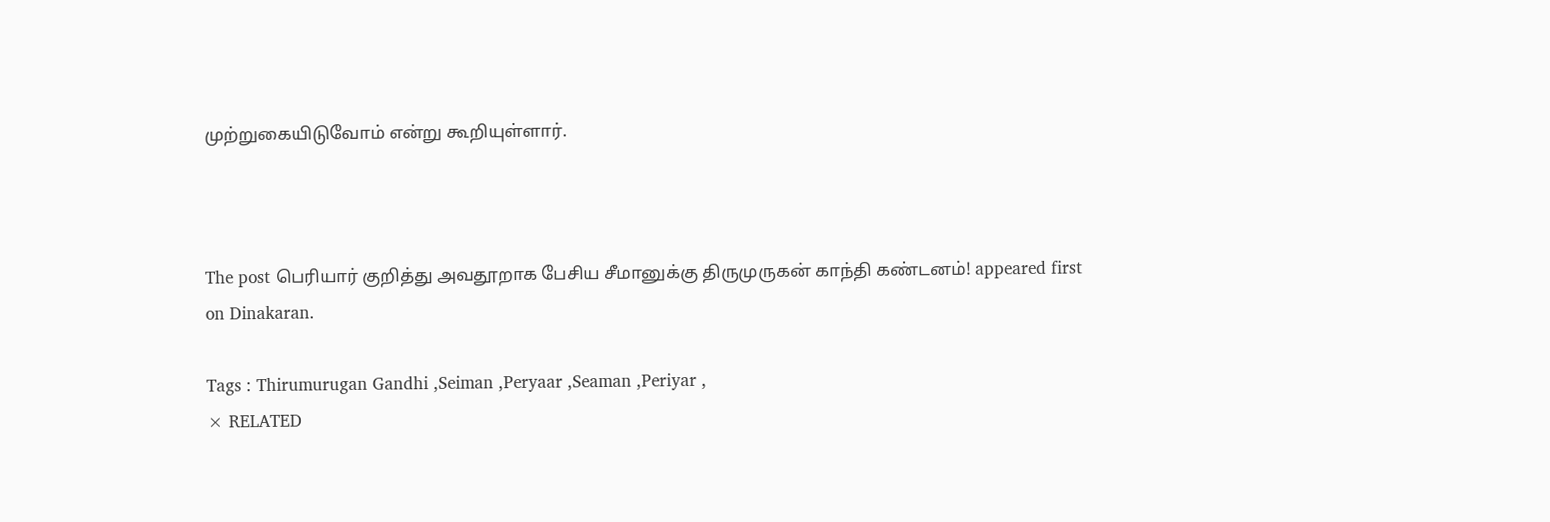முற்றுகையிடுவோம் என்று கூறியுள்ளார்.



The post பெரியார் குறித்து அவதூறாக பேசிய சீமானுக்கு திருமுருகன் காந்தி கண்டனம்! appeared first on Dinakaran.

Tags : Thirumurugan Gandhi ,Seiman ,Peryaar ,Seaman ,Periyar ,
× RELATED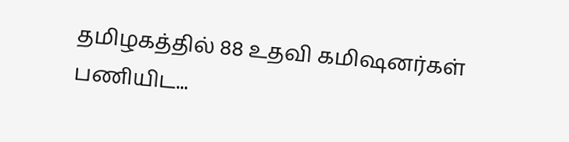தமிழகத்தில் 88 உதவி கமிஷனர்கள் பணியிட...